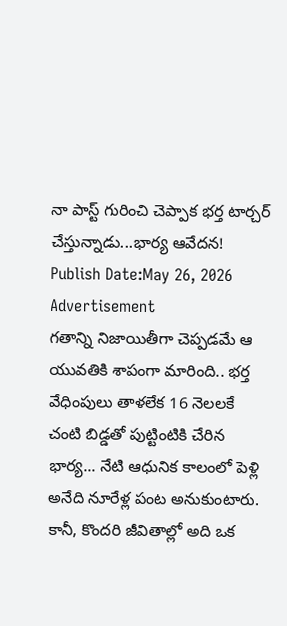నా పాస్ట్ గురించి చెప్పాక భర్త టార్చర్ చేస్తున్నాడు...భార్య ఆవేదన!
Publish Date:May 26, 2026
Advertisement
గతాన్ని నిజాయితీగా చెప్పడమే ఆ యువతికి శాపంగా మారింది.. భర్త వేధింపులు తాళలేక 16 నెలలకే చంటి బిడ్డతో పుట్టింటికి చేరిన భార్య... నేటి ఆధునిక కాలంలో పెళ్లి అనేది నూరేళ్ల పంట అనుకుంటారు. కానీ, కొందరి జీవితాల్లో అది ఒక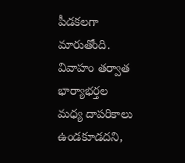పీడకలగా మారుతోంది. వివాహం తర్వాత భార్యాభర్తల మధ్య దాపరికాలు ఉండకూడదని,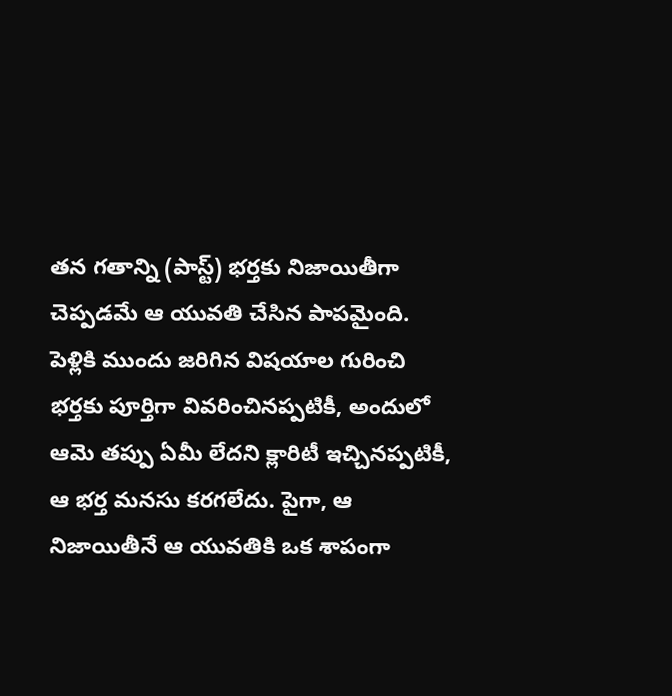తన గతాన్ని (పాస్ట్) భర్తకు నిజాయితీగా చెప్పడమే ఆ యువతి చేసిన పాపమైంది. పెళ్లికి ముందు జరిగిన విషయాల గురించి భర్తకు పూర్తిగా వివరించినప్పటికీ, అందులో ఆమె తప్పు ఏమీ లేదని క్లారిటీ ఇచ్చినప్పటికీ, ఆ భర్త మనసు కరగలేదు. పైగా, ఆ నిజాయితీనే ఆ యువతికి ఒక శాపంగా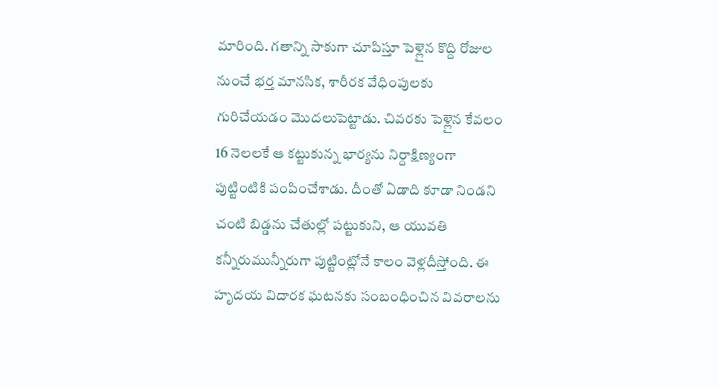మారింది. గతాన్ని సాకుగా చూపిస్తూ పెళ్లైన కొద్ది రోజుల నుంచే భర్త మానసిక, శారీరక వేధింపులకు గురిచేయడం మొదలుపెట్టాడు. చివరకు పెళ్లైన కేవలం 16 నెలలకే ఆ కట్టుకున్న భార్యను నిర్దాక్షిణ్యంగా పుట్టింటికి పంపించేశాడు. దీంతో ఏడాది కూడా నిండని చంటి బిడ్డను చేతుల్లో పట్టుకుని, ఆ యువతి కన్నీరుమున్నీరుగా పుట్టింట్లోనే కాలం వెళ్లదీస్తోంది. ఈ హృదయ విదారక ఘటనకు సంబంధించిన వివరాలను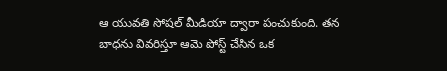ఆ యువతి సోషల్ మీడియా ద్వారా పంచుకుంది. తన బాధను వివరిస్తూ ఆమె పోస్ట్ చేసిన ఒక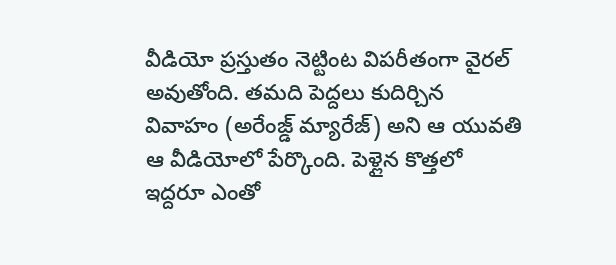వీడియో ప్రస్తుతం నెట్టింట విపరీతంగా వైరల్ అవుతోంది. తమది పెద్దలు కుదిర్చిన వివాహం (అరేంజ్డ్ మ్యారేజ్) అని ఆ యువతి ఆ వీడియోలో పేర్కొంది. పెళ్లైన కొత్తలో ఇద్దరూ ఎంతో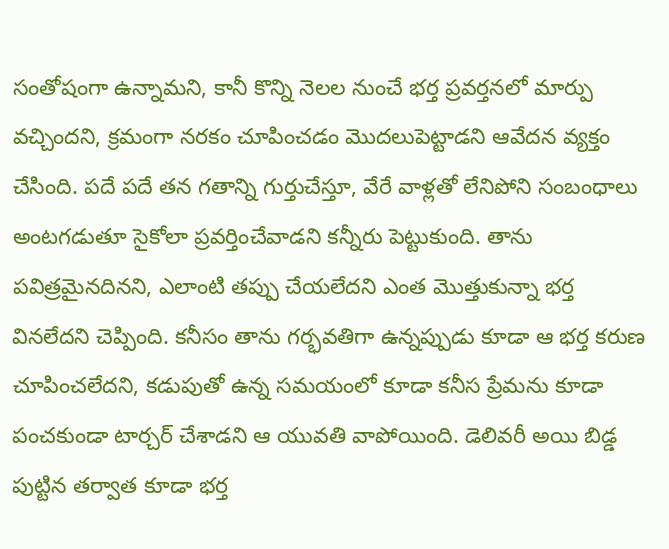సంతోషంగా ఉన్నామని, కానీ కొన్ని నెలల నుంచే భర్త ప్రవర్తనలో మార్పు వచ్చిందని, క్రమంగా నరకం చూపించడం మొదలుపెట్టాడని ఆవేదన వ్యక్తం చేసింది. పదే పదే తన గతాన్ని గుర్తుచేస్తూ, వేరే వాళ్లతో లేనిపోని సంబంధాలు అంటగడుతూ సైకోలా ప్రవర్తించేవాడని కన్నీరు పెట్టుకుంది. తాను పవిత్రమైనదినని, ఎలాంటి తప్పు చేయలేదని ఎంత మొత్తుకున్నా భర్త వినలేదని చెప్పింది. కనీసం తాను గర్భవతిగా ఉన్నప్పుడు కూడా ఆ భర్త కరుణ చూపించలేదని, కడుపుతో ఉన్న సమయంలో కూడా కనీస ప్రేమను కూడా పంచకుండా టార్చర్ చేశాడని ఆ యువతి వాపోయింది. డెలివరీ అయి బిడ్డ పుట్టిన తర్వాత కూడా భర్త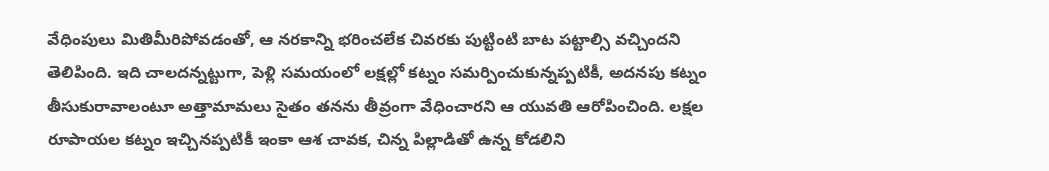వేధింపులు మితిమీరిపోవడంతో, ఆ నరకాన్ని భరించలేక చివరకు పుట్టింటి బాట పట్టాల్సి వచ్చిందని తెలిపింది. ఇది చాలదన్నట్టుగా, పెళ్లి సమయంలో లక్షల్లో కట్నం సమర్పించుకున్నప్పటికీ, అదనపు కట్నం తీసుకురావాలంటూ అత్తామామలు సైతం తనను తీవ్రంగా వేధించారని ఆ యువతి ఆరోపించింది. లక్షల రూపాయల కట్నం ఇచ్చినప్పటికీ ఇంకా ఆశ చావక, చిన్న పిల్లాడితో ఉన్న కోడలిని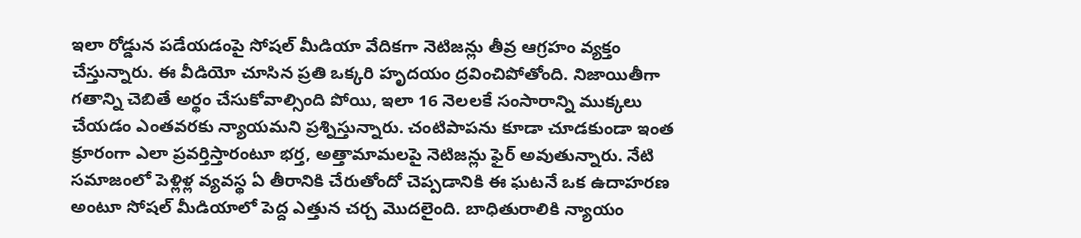ఇలా రోడ్డున పడేయడంపై సోషల్ మీడియా వేదికగా నెటిజన్లు తీవ్ర ఆగ్రహం వ్యక్తం చేస్తున్నారు. ఈ వీడియో చూసిన ప్రతి ఒక్కరి హృదయం ద్రవించిపోతోంది. నిజాయితీగా గతాన్ని చెబితే అర్థం చేసుకోవాల్సింది పోయి, ఇలా 16 నెలలకే సంసారాన్ని ముక్కలు చేయడం ఎంతవరకు న్యాయమని ప్రశ్నిస్తున్నారు. చంటిపాపను కూడా చూడకుండా ఇంత క్రూరంగా ఎలా ప్రవర్తిస్తారంటూ భర్త, అత్తామామలపై నెటిజన్లు ఫైర్ అవుతున్నారు. నేటి సమాజంలో పెళ్లిళ్ల వ్యవస్థ ఏ తీరానికి చేరుతోందో చెప్పడానికి ఈ ఘటనే ఒక ఉదాహరణ అంటూ సోషల్ మీడియాలో పెద్ద ఎత్తున చర్చ మొదలైంది. బాధితురాలికి న్యాయం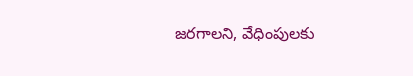జరగాలని, వేధింపులకు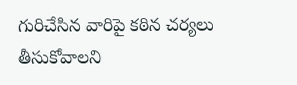గురిచేసిన వారిపై కఠిన చర్యలు తీసుకోవాలని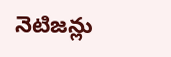నెటిజన్లు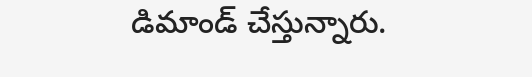డిమాండ్ చేస్తున్నారు.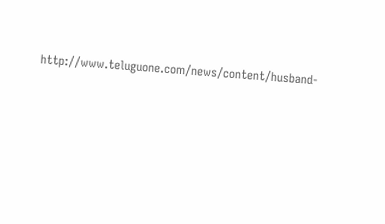http://www.teluguone.com/news/content/husband-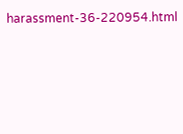harassment-36-220954.html